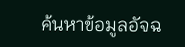ค้นหาข้อมูลอัจฉ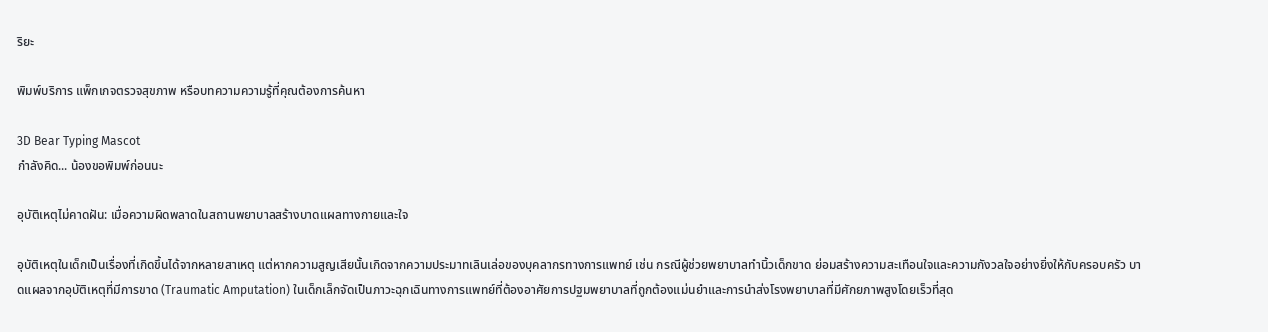ริยะ

พิมพ์บริการ แพ็กเกจตรวจสุขภาพ หรือบทความความรู้ที่คุณต้องการค้นหา

3D Bear Typing Mascot
กำลังคิด... น้องขอพิมพ์ก่อนนะ

อุบัติเหตุไม่คาดฝัน: เมื่อความผิดพลาดในสถานพยาบาลสร้างบาดแผลทางกายและใจ

อุบัติเหตุในเด็กเป็นเรื่องที่เกิดขึ้นได้จากหลายสาเหตุ แต่หากความสูญเสียนั้นเกิดจากความประมาทเลินเล่อของบุคลากรทางการแพทย์ เช่น กรณีผู้ช่วยพยาบาลทำนิ้วเด็กขาด ย่อมสร้างความสะเทือนใจและความกังวลใจอย่างยิ่งให้กับครอบครัว บาดแผลจากอุบัติเหตุที่มีการขาด (Traumatic Amputation) ในเด็กเล็กจัดเป็นภาวะฉุกเฉินทางการแพทย์ที่ต้องอาศัยการปฐมพยาบาลที่ถูกต้องแม่นยำและการนำส่งโรงพยาบาลที่มีศักยภาพสูงโดยเร็วที่สุด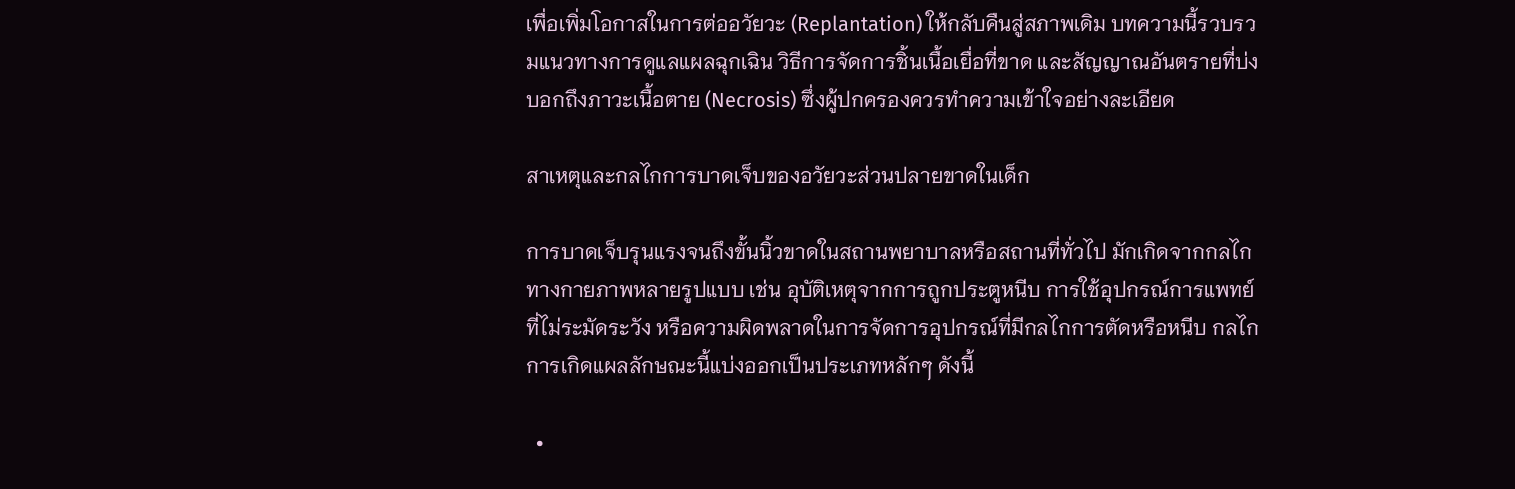เพื่อเพิ่มโอกาสในการต่ออวัยวะ (Replantation) ให้กลับคืนสู่สภาพเดิม บทความนี้รวบรวมแนวทางการดูแลแผลฉุกเฉิน วิธีการจัดการชิ้นเนื้อเยื่อที่ขาด และสัญญาณอันตรายที่บ่งบอกถึงภาวะเนื้อตาย (Necrosis) ซึ่งผู้ปกครองควรทำความเข้าใจอย่างละเอียด

สาเหตุและกลไกการบาดเจ็บของอวัยวะส่วนปลายขาดในเด็ก

การบาดเจ็บรุนแรงจนถึงขั้นนิ้วขาดในสถานพยาบาลหรือสถานที่ทั่วไป มักเกิดจากกลไกทางกายภาพหลายรูปแบบ เช่น อุบัติเหตุจากการถูกประตูหนีบ การใช้อุปกรณ์การแพทย์ที่ไม่ระมัดระวัง หรือความผิดพลาดในการจัดการอุปกรณ์ที่มีกลไกการตัดหรือหนีบ กลไกการเกิดแผลลักษณะนี้แบ่งออกเป็นประเภทหลักๆ ดังนี้

  •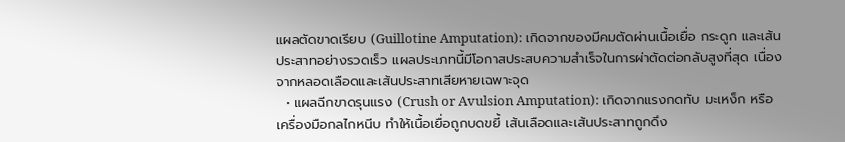แผลตัดขาดเรียบ (Guillotine Amputation): เกิดจากของมีคมตัดผ่านเนื้อเยื่อ กระดูก และเส้นประสาทอย่างรวดเร็ว แผลประเภทนี้มีโอกาสประสบความสำเร็จในการผ่าตัดต่อกลับสูงที่สุด เนื่องจากหลอดเลือดและเส้นประสาทเสียหายเฉพาะจุด
  • แผลฉีกขาดรุนแรง (Crush or Avulsion Amputation): เกิดจากแรงกดทับ มะเหง็ก หรือเครื่องมือกลไกหนีบ ทำให้เนื้อเยื่อถูกบดขยี้ เส้นเลือดและเส้นประสาทถูกดึง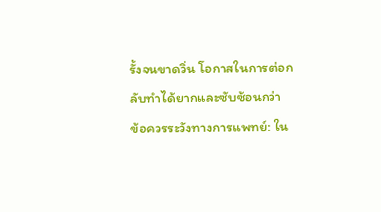รั้งจนขาดวิ่น โอกาสในการต่อกลับทำได้ยากและซับซ้อนกว่า
ข้อควรระวังทางการแพทย์: ใน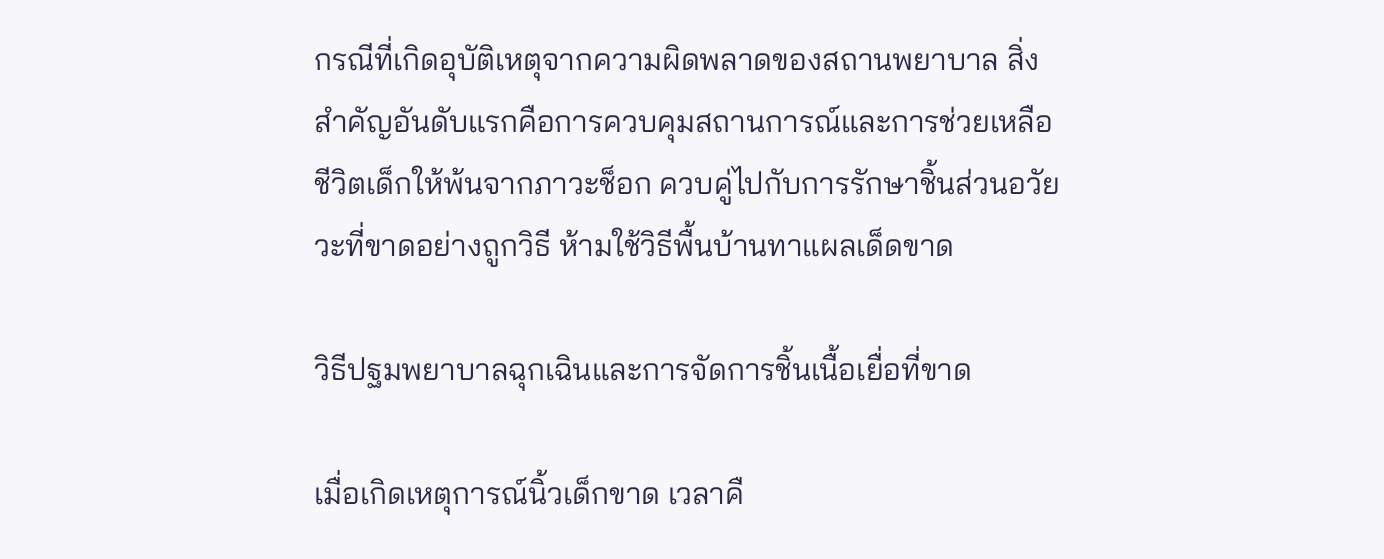กรณีที่เกิดอุบัติเหตุจากความผิดพลาดของสถานพยาบาล สิ่งสำคัญอันดับแรกคือการควบคุมสถานการณ์และการช่วยเหลือชีวิตเด็กให้พ้นจากภาวะช็อก ควบคู่ไปกับการรักษาชิ้นส่วนอวัยวะที่ขาดอย่างถูกวิธี ห้ามใช้วิธีพื้นบ้านทาแผลเด็ดขาด

วิธีปฐมพยาบาลฉุกเฉินและการจัดการชิ้นเนื้อเยื่อที่ขาด

เมื่อเกิดเหตุการณ์นิ้วเด็กขาด เวลาคื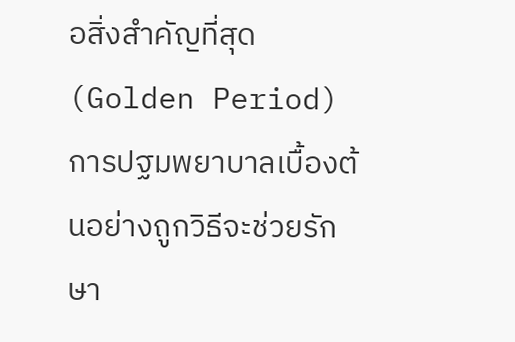อสิ่งสำคัญที่สุด (Golden Period) การปฐมพยาบาลเบื้องต้นอย่างถูกวิธีจะช่วยรักษา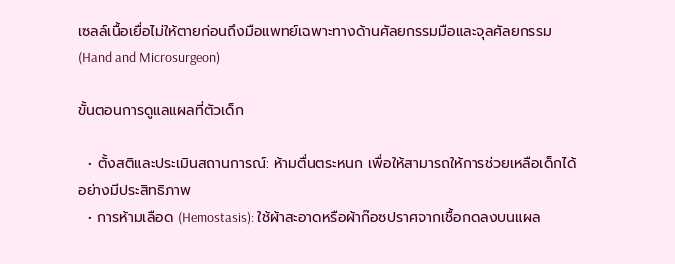เซลล์เนื้อเยื่อไม่ให้ตายก่อนถึงมือแพทย์เฉพาะทางด้านศัลยกรรมมือและจุลศัลยกรรม (Hand and Microsurgeon)

ขั้นตอนการดูแลแผลที่ตัวเด็ก

  • ตั้งสติและประเมินสถานการณ์: ห้ามตื่นตระหนก เพื่อให้สามารถให้การช่วยเหลือเด็กได้อย่างมีประสิทธิภาพ
  • การห้ามเลือด (Hemostasis): ใช้ผ้าสะอาดหรือผ้าก๊อซปราศจากเชื้อกดลงบนแผล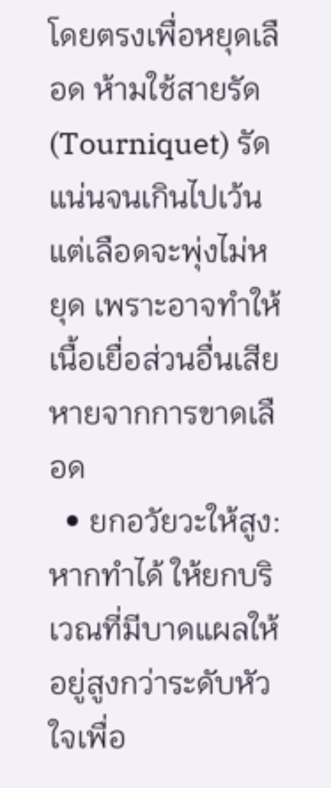โดยตรงเพื่อหยุดเลือด ห้ามใช้สายรัด (Tourniquet) รัดแน่นจนเกินไปเว้นแต่เลือดจะพุ่งไม่หยุด เพราะอาจทำให้เนื้อเยื่อส่วนอื่นเสียหายจากการขาดเลือด
  • ยกอวัยวะให้สูง: หากทำได้ ให้ยกบริเวณที่มีบาดแผลให้อยู่สูงกว่าระดับหัวใจเพื่อ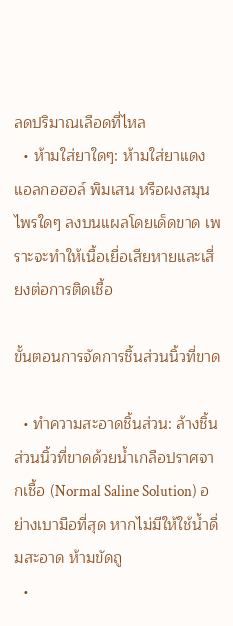ลดปริมาณเลือดที่ไหล
  • ห้ามใส่ยาใดๆ: ห้ามใส่ยาแดง แอลกอฮอล์ พิมเสน หรือผงสมุนไพรใดๆ ลงบนแผลโดยเด็ดขาด เพราะจะทำให้เนื้อเยื่อเสียหายและเสี่ยงต่อการติดเชื้อ

ขั้นตอนการจัดการชิ้นส่วนนิ้วที่ขาด

  • ทำความสะอาดชิ้นส่วน: ล้างชิ้นส่วนนิ้วที่ขาดด้วยน้ำเกลือปราศจากเชื้อ (Normal Saline Solution) อย่างเบามือที่สุด หากไม่มีให้ใช้น้ำดื่มสะอาด ห้ามขัดถู
  •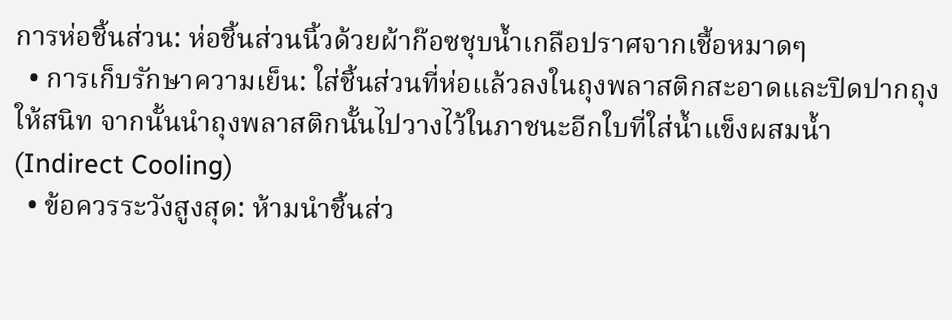การห่อชิ้นส่วน: ห่อชิ้นส่วนนิ้วด้วยผ้าก๊อซชุบน้ำเกลือปราศจากเชื้อหมาดๆ
  • การเก็บรักษาความเย็น: ใส่ชิ้นส่วนที่ห่อแล้วลงในถุงพลาสติกสะอาดและปิดปากถุงให้สนิท จากนั้นนำถุงพลาสติกนั้นไปวางไว้ในภาชนะอีกใบที่ใส่น้ำแข็งผสมน้ำ (Indirect Cooling)
  • ข้อควรระวังสูงสุด: ห้ามนำชิ้นส่ว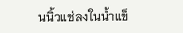นนิ้วแช่ลงในน้ำแข็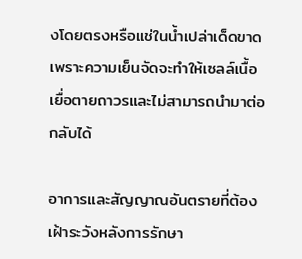งโดยตรงหรือแช่ในน้ำเปล่าเด็ดขาด เพราะความเย็นจัดจะทำให้เซลล์เนื้อเยื่อตายถาวรและไม่สามารถนำมาต่อกลับได้

อาการและสัญญาณอันตรายที่ต้องเฝ้าระวังหลังการรักษา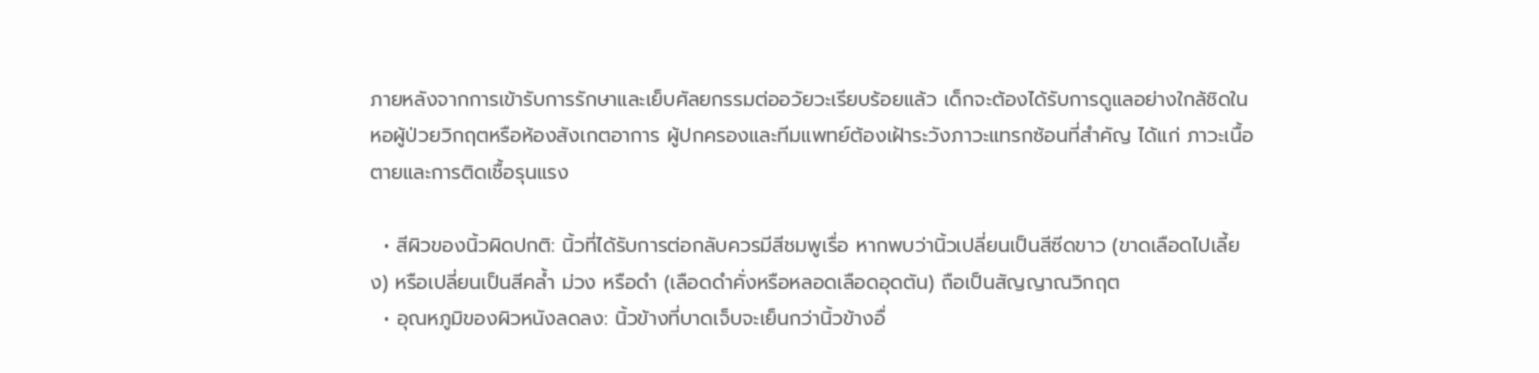ภายหลังจากการเข้ารับการรักษาและเย็บศัลยกรรมต่ออวัยวะเรียบร้อยแล้ว เด็กจะต้องได้รับการดูแลอย่างใกล้ชิดในหอผู้ป่วยวิกฤตหรือห้องสังเกตอาการ ผู้ปกครองและทีมแพทย์ต้องเฝ้าระวังภาวะแทรกซ้อนที่สำคัญ ได้แก่ ภาวะเนื้อตายและการติดเชื้อรุนแรง

  • สีผิวของนิ้วผิดปกติ: นิ้วที่ได้รับการต่อกลับควรมีสีชมพูเรื่อ หากพบว่านิ้วเปลี่ยนเป็นสีซีดขาว (ขาดเลือดไปเลี้ยง) หรือเปลี่ยนเป็นสีคล้ำ ม่วง หรือดำ (เลือดดำคั่งหรือหลอดเลือดอุดตัน) ถือเป็นสัญญาณวิกฤต
  • อุณหภูมิของผิวหนังลดลง: นิ้วข้างที่บาดเจ็บจะเย็นกว่านิ้วข้างอื่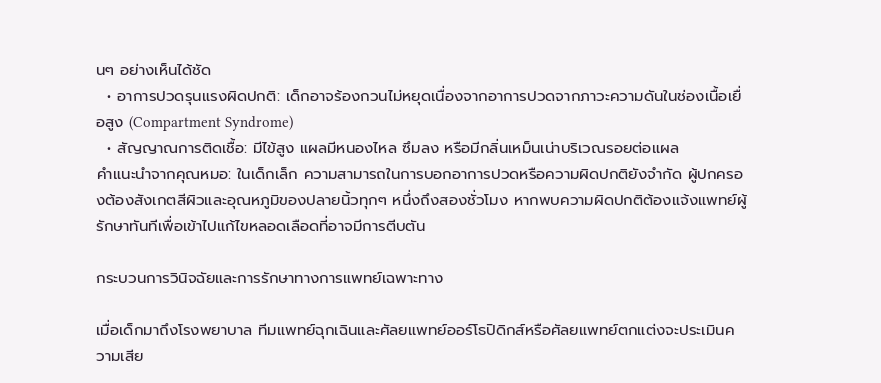นๆ อย่างเห็นได้ชัด
  • อาการปวดรุนแรงผิดปกติ: เด็กอาจร้องกวนไม่หยุดเนื่องจากอาการปวดจากภาวะความดันในช่องเนื้อเยื่อสูง (Compartment Syndrome)
  • สัญญาณการติดเชื้อ: มีไข้สูง แผลมีหนองไหล ซึมลง หรือมีกลิ่นเหม็นเน่าบริเวณรอยต่อแผล
คำแนะนำจากคุณหมอ: ในเด็กเล็ก ความสามารถในการบอกอาการปวดหรือความผิดปกติยังจำกัด ผู้ปกครองต้องสังเกตสีผิวและอุณหภูมิของปลายนิ้วทุกๆ หนึ่งถึงสองชั่วโมง หากพบความผิดปกติต้องแจ้งแพทย์ผู้รักษาทันทีเพื่อเข้าไปแก้ไขหลอดเลือดที่อาจมีการตีบตัน

กระบวนการวินิจฉัยและการรักษาทางการแพทย์เฉพาะทาง

เมื่อเด็กมาถึงโรงพยาบาล ทีมแพทย์ฉุกเฉินและศัลยแพทย์ออร์โธปิดิกส์หรือศัลยแพทย์ตกแต่งจะประเมินความเสีย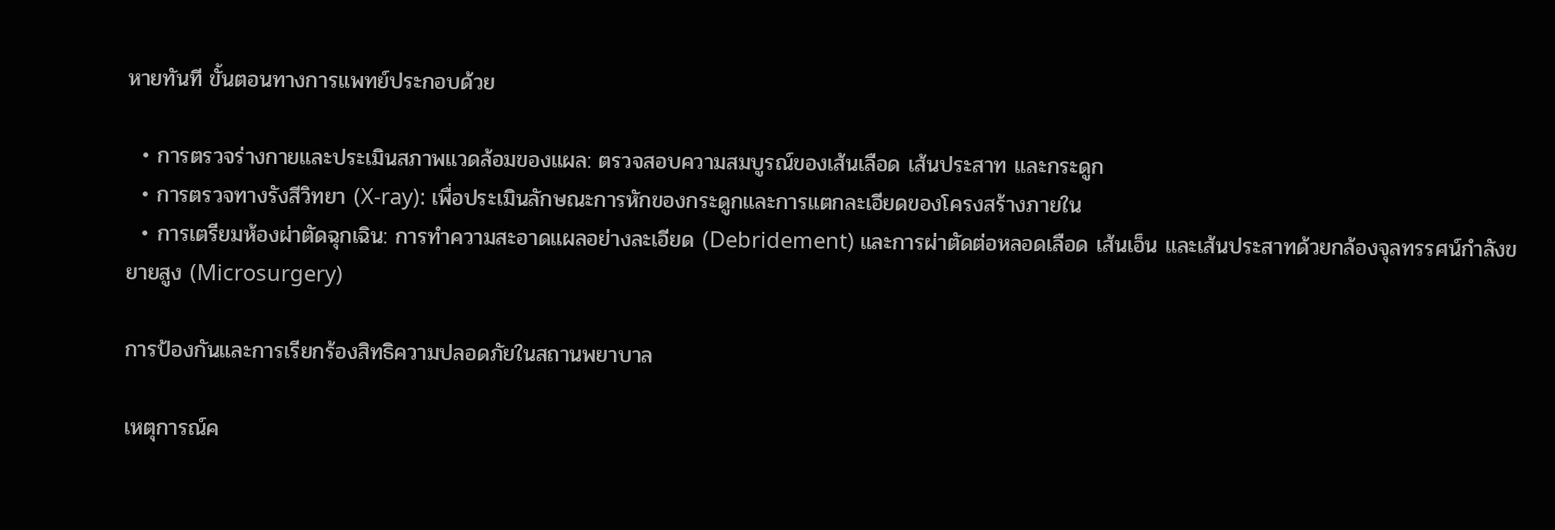หายทันที ขั้นตอนทางการแพทย์ประกอบด้วย

  • การตรวจร่างกายและประเมินสภาพแวดล้อมของแผล: ตรวจสอบความสมบูรณ์ของเส้นเลือด เส้นประสาท และกระดูก
  • การตรวจทางรังสีวิทยา (X-ray): เพื่อประเมินลักษณะการหักของกระดูกและการแตกละเอียดของโครงสร้างภายใน
  • การเตรียมห้องผ่าตัดฉุกเฉิน: การทำความสะอาดแผลอย่างละเอียด (Debridement) และการผ่าตัดต่อหลอดเลือด เส้นเอ็น และเส้นประสาทด้วยกล้องจุลทรรศน์กำลังขยายสูง (Microsurgery)

การป้องกันและการเรียกร้องสิทธิความปลอดภัยในสถานพยาบาล

เหตุการณ์ค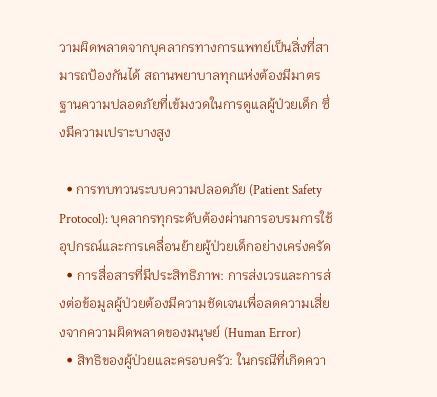วามผิดพลาดจากบุคลากรทางการแพทย์เป็นสิ่งที่สามารถป้องกันได้ สถานพยาบาลทุกแห่งต้องมีมาตรฐานความปลอดภัยที่เข้มงวดในการดูแลผู้ป่วยเด็ก ซึ่งมีความเปราะบางสูง

  • การทบทวนระบบความปลอดภัย (Patient Safety Protocol): บุคลากรทุกระดับต้องผ่านการอบรมการใช้อุปกรณ์และการเคลื่อนย้ายผู้ป่วยเด็กอย่างเคร่งครัด
  • การสื่อสารที่มีประสิทธิภาพ: การส่งเวรและการส่งต่อข้อมูลผู้ป่วยต้องมีความชัดเจนเพื่อลดความเสี่ยงจากความผิดพลาดของมนุษย์ (Human Error)
  • สิทธิของผู้ป่วยและครอบครัว: ในกรณีที่เกิดควา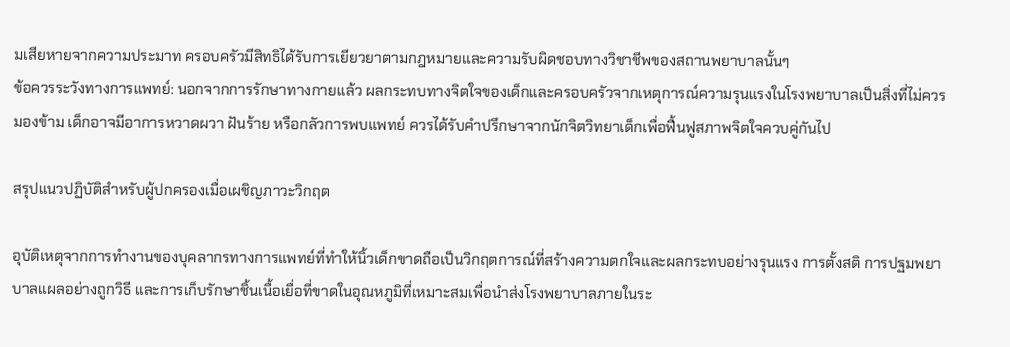มเสียหายจากความประมาท ครอบครัวมีสิทธิได้รับการเยียวยาตามกฎหมายและความรับผิดชอบทางวิชาชีพของสถานพยาบาลนั้นๆ
ข้อควรระวังทางการแพทย์: นอกจากการรักษาทางกายแล้ว ผลกระทบทางจิตใจของเด็กและครอบครัวจากเหตุการณ์ความรุนแรงในโรงพยาบาลเป็นสิ่งที่ไม่ควรมองข้าม เด็กอาจมีอาการหวาดผวา ฝันร้าย หรือกลัวการพบแพทย์ ควรได้รับคำปรึกษาจากนักจิตวิทยาเด็กเพื่อฟื้นฟูสภาพจิตใจควบคู่กันไป

สรุปแนวปฏิบัติสำหรับผู้ปกครองเมื่อเผชิญภาวะวิกฤต

อุบัติเหตุจากการทำงานของบุคลากรทางการแพทย์ที่ทำให้นิ้วเด็กขาดถือเป็นวิกฤตการณ์ที่สร้างความตกใจและผลกระทบอย่างรุนแรง การตั้งสติ การปฐมพยาบาลแผลอย่างถูกวิธี และการเก็บรักษาชิ้นเนื้อเยื่อที่ขาดในอุณหภูมิที่เหมาะสมเพื่อนำส่งโรงพยาบาลภายในระ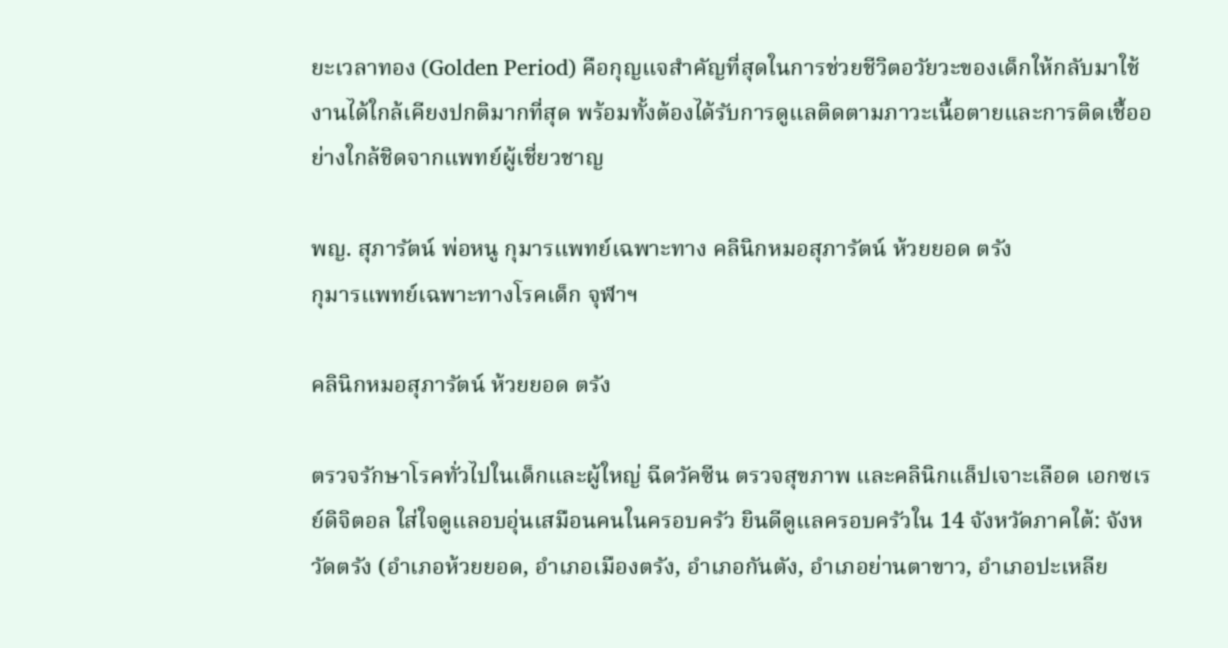ยะเวลาทอง (Golden Period) คือกุญแจสำคัญที่สุดในการช่วยชีวิตอวัยวะของเด็กให้กลับมาใช้งานได้ใกล้เคียงปกติมากที่สุด พร้อมทั้งต้องได้รับการดูแลติดตามภาวะเนื้อตายและการติดเชื้ออย่างใกล้ชิดจากแพทย์ผู้เชี่ยวชาญ

พญ. สุภารัตน์ พ่อหนู กุมารแพทย์เฉพาะทาง คลินิกหมอสุภารัตน์ ห้วยยอด ตรัง
กุมารแพทย์เฉพาะทางโรคเด็ก จุฬาฯ

คลินิกหมอสุภารัตน์ ห้วยยอด ตรัง

ตรวจรักษาโรคทั่วไปในเด็กและผู้ใหญ่ ฉีดวัคซีน ตรวจสุขภาพ และคลินิกแล็ปเจาะเลือด เอกซเรย์ดิจิตอล ใส่ใจดูแลอบอุ่นเสมือนคนในครอบครัว ยินดีดูแลครอบครัวใน 14 จังหวัดภาคใต้: จังหวัดตรัง (อำเภอห้วยยอด, อำเภอเมืองตรัง, อำเภอกันตัง, อำเภอย่านตาขาว, อำเภอปะเหลีย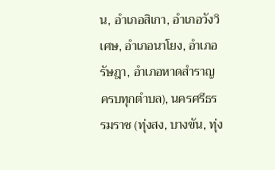น, อำเภอสิเกา, อำเภอวังวิเศษ, อำเภอนาโยง, อำเภอรัษฎา, อำเภอหาดสำราญ ครบทุกตำบล), นครศรีธรรมราช (ทุ่งสง, บางขัน, ทุ่ง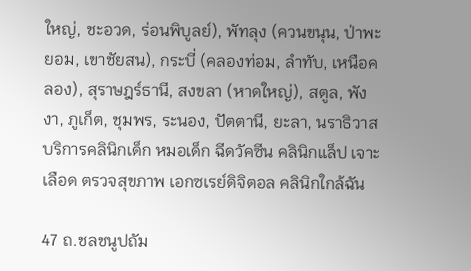ใหญ่, ชะอวด, ร่อนพิบูลย์), พัทลุง (ควนขนุน, ป่าพะยอม, เขาชัยสน), กระบี่ (คลองท่อม, ลำทับ, เหนือคลอง), สุราษฎร์ธานี, สงขลา (หาดใหญ่), สตูล, พังงา, ภูเก็ต, ชุมพร, ระนอง, ปัตตานี, ยะลา, นราธิวาส บริการคลินิกเด็ก หมอเด็ก ฉีดวัคซีน คลินิกแล็ป เจาะเลือด ตรวจสุขภาพ เอกซเรย์ดิจิตอล คลินิกใกล้ฉัน

47 ถ.ชลชนูปถัม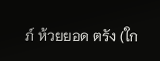ภ์ ห้วยยอด ตรัง (ใก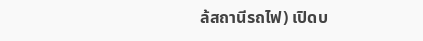ล้สถานีรถไฟ) เปิดบ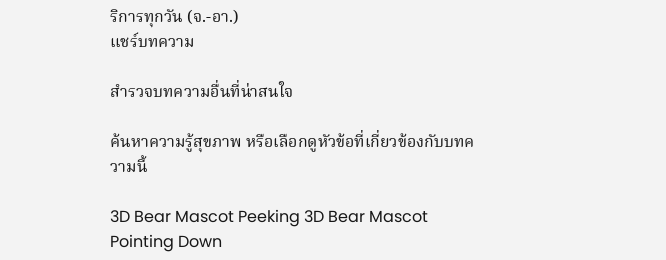ริการทุกวัน (จ.-อา.)
แชร์บทความ

สำรวจบทความอื่นที่น่าสนใจ

ค้นหาความรู้สุขภาพ หรือเลือกดูหัวข้อที่เกี่ยวข้องกับบทความนี้

3D Bear Mascot Peeking 3D Bear Mascot Pointing Down